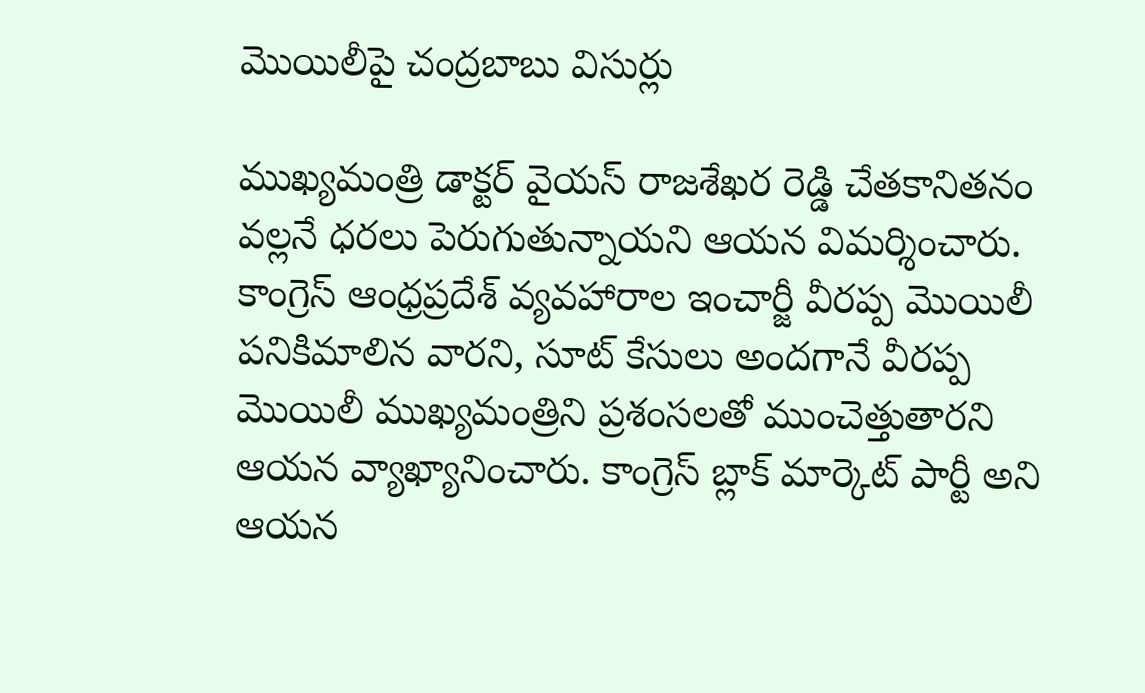మొయిలీపై చంద్రబాబు విసుర్లు

ముఖ్యమంత్రి డాక్టర్ వైయస్ రాజశేఖర రెడ్డి చేతకానితనం వల్లనే ధరలు పెరుగుతున్నాయని ఆయన విమర్శించారు. కాంగ్రెస్ ఆంధ్రప్రదేశ్ వ్యవహారాల ఇంచార్జీ వీరప్ప మొయిలీ పనికిమాలిన వారని, సూట్ కేసులు అందగానే వీరప్ప మొయిలీ ముఖ్యమంత్రిని ప్రశంసలతో ముంచెత్తుతారని ఆయన వ్యాఖ్యానించారు. కాంగ్రెస్ బ్లాక్ మార్కెట్ పార్టీ అని ఆయన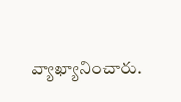వ్యాఖ్యానించారు.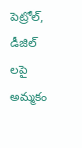పెట్రోల్, డీజిల్ లపై అమ్మకం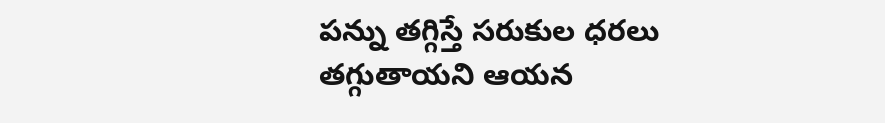పన్ను తగ్గిస్తే సరుకుల ధరలు తగ్గుతాయని ఆయన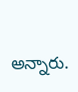అన్నారు.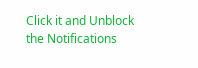Click it and Unblock the Notifications